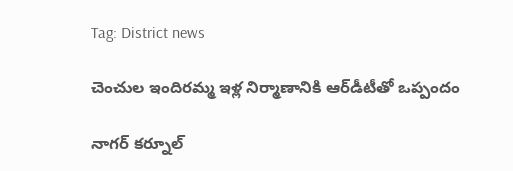Tag: District news

చెంచుల ఇందిరమ్మ ఇళ్ల నిర్మాణానికి ఆర్‌డీటీతో ఒప్పందం

నాగర్ కర్నూల్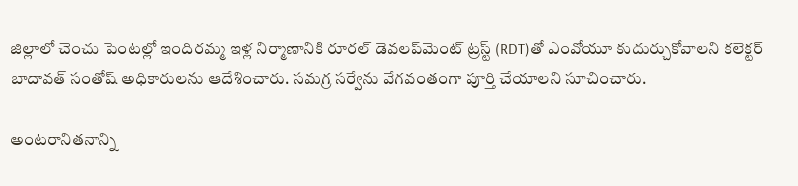జిల్లాలో చెంచు పెంటల్లో ఇందిరమ్మ ఇళ్ల నిర్మాణానికి రూరల్ డెవలప్‌మెంట్ ట్రస్ట్ (RDT)తో ఎంవోయూ కుదుర్చుకోవాలని కలెక్టర్ బాదావత్ సంతోష్ అధికారులను ఆదేశించారు. సమగ్ర సర్వేను వేగవంతంగా పూర్తి చేయాలని సూచించారు.

అంటరానితనాన్ని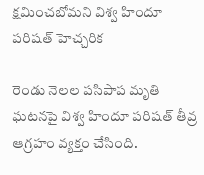క్షమించబోమని విశ్వ హిందూ పరిషత్ హెచ్చరిక

రెండు నెలల పసిపాప మృతి ఘటనపై విశ్వ హిందూ పరిషత్ తీవ్ర ఆగ్రహం వ్యక్తం చేసింది.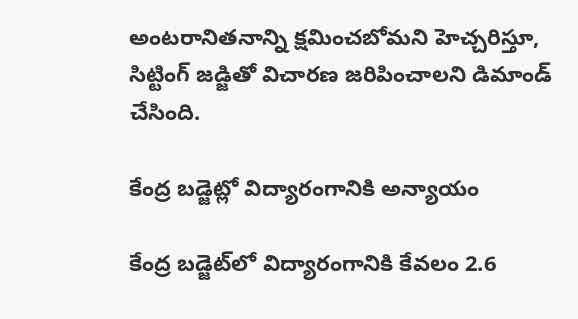అంటరానితనాన్ని క్షమించబోమని హెచ్చరిస్తూ, సిట్టింగ్ జడ్జితో విచారణ జరిపించాలని డిమాండ్ చేసింది.

కేంద్ర బడ్జెట్లో విద్యారంగానికి అన్యాయం

కేంద్ర బడ్జెట్‌లో విద్యారంగానికి కేవలం 2.6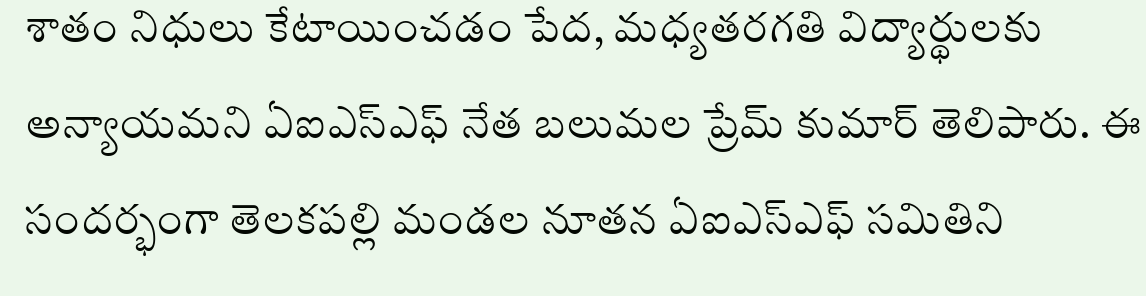శాతం నిధులు కేటాయించడం పేద, మధ్యతరగతి విద్యార్థులకు అన్యాయమని ఏఐఎస్ఎఫ్ నేత బలుమల ప్రేమ్ కుమార్ తెలిపారు. ఈ సందర్భంగా తెలకపల్లి మండల నూతన ఏఐఎస్ఎఫ్ సమితిని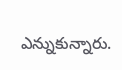ఎన్నుకున్నారు.